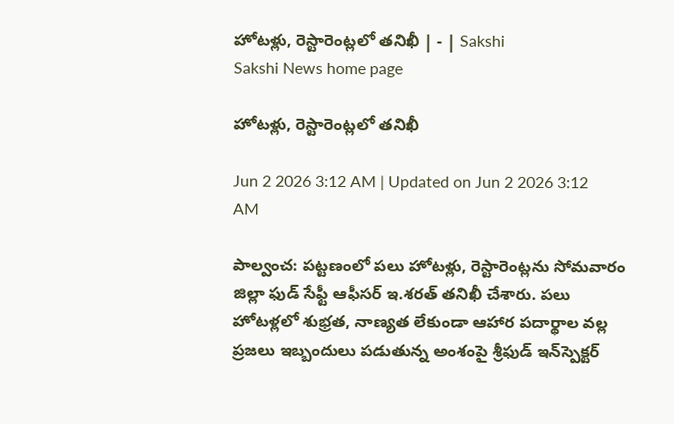హోటళ్లు, రెస్టారెంట్లలో తనిఖీ | - | Sakshi
Sakshi News home page

హోటళ్లు, రెస్టారెంట్లలో తనిఖీ

Jun 2 2026 3:12 AM | Updated on Jun 2 2026 3:12 AM

పాల్వంచ: పట్టణంలో పలు హోటళ్లు, రెస్టారెంట్లను సోమవారం జిల్లా ఫుడ్‌ సేఫ్టీ ఆఫీసర్‌ ఇ.శరత్‌ తనిఖీ చేశారు. పలు హోటళ్లలో శుభ్రత, నాణ్యత లేకుండా ఆహార పదార్థాల వల్ల ప్రజలు ఇబ్బందులు పడుతున్న అంశంపై శ్రీఫుడ్‌ ఇన్‌స్పెక్టర్‌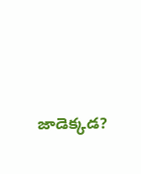జాడెక్కడ?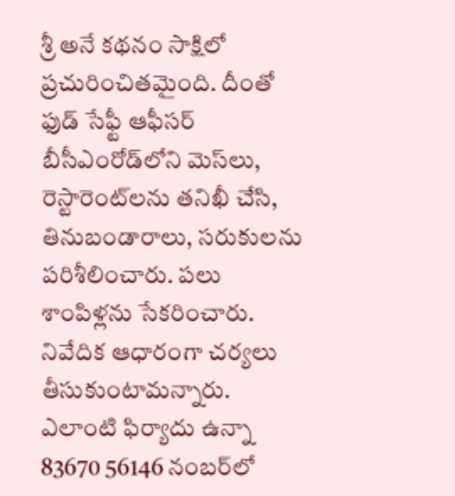శ్రీ అనే కథనం సాక్షిలో ప్రచురించితమైంది. దీంతో ఫుడ్‌ సేఫ్టీ ఆఫీసర్‌ బీసీఎంరోడ్‌లోని మెస్‌లు, రెస్టారెంట్‌లను తనిఖీ చేసి, తినుబండారాలు, సరుకులను పరిశీలించారు. పలు శాంపిళ్లను సేకరించారు. నివేదిక ఆధారంగా చర్యలు తీసుకుంటామన్నారు. ఎలాంటి ఫిర్యాదు ఉన్నా 83670 56146 నంబర్‌లో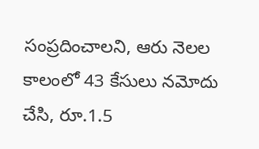సంప్రదించాలని, ఆరు నెలల కాలంలో 43 కేసులు నమోదు చేసి, రూ.1.5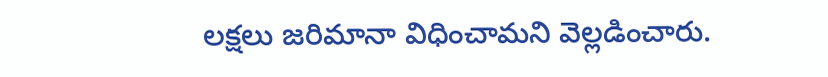లక్షలు జరిమానా విధించామని వెల్లడించారు.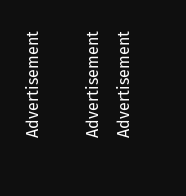Advertisement

Advertisement
Advertisement